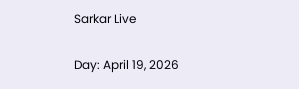Sarkar Live

Day: April 19, 2026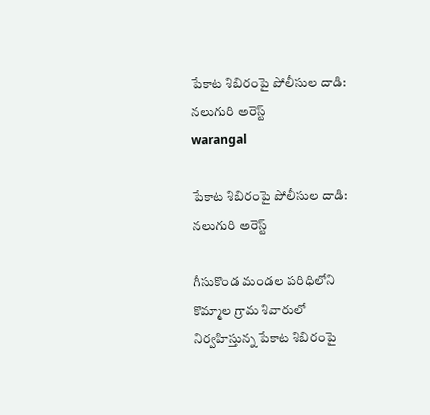పేకాట శిబిరంపై పోలీసుల దాడి: నలుగురి అరెస్ట్
warangal

పేకాట శిబిరంపై పోలీసుల దాడి: నలుగురి అరెస్ట్

గీసుకొండ మండల పరిధిలోని కొమ్మాల గ్రామ శివారులో నిర్వహిస్తున్న పేకాట శిబిరంపై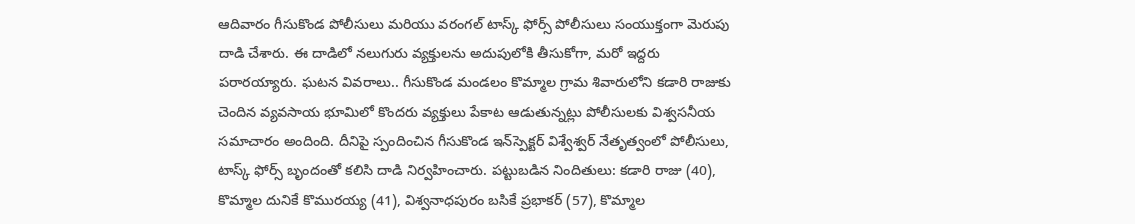ఆదివారం గీసుకొండ పోలీసులు మరియు వరంగల్ టాస్క్ ఫోర్స్ పోలీసులు సంయుక్తంగా మెరుపు దాడి చేశారు. ఈ దాడిలో నలుగురు వ్యక్తులను అదుపులోకి తీసుకోగా, మరో ఇద్దరు పరారయ్యారు. ఘటన వివరాలు.. గీసుకొండ మండలం కొమ్మాల గ్రామ శివారులోని కడారి రాజుకు చెందిన వ్యవసాయ భూమిలో కొందరు వ్యక్తులు పేకాట ఆడుతున్నట్లు పోలీసులకు విశ్వసనీయ సమాచారం అందింది. దీనిపై స్పందించిన గీసుకొండ ఇన్‌స్పెక్టర్ విశ్వేశ్వర్ నేతృత్వంలో పోలీసులు, టాస్క్ ఫోర్స్ బృందంతో కలిసి దాడి నిర్వహించారు. పట్టుబడిన నిందితులు: కడారి రాజు (40), కొమ్మాల దునికే కొమురయ్య (41), విశ్వనాధపురం బసికే ప్రభాకర్ (57), కొమ్మాల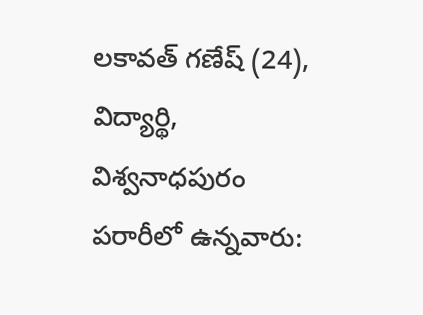లకావత్ గణేష్ (24), విద్యార్థి, విశ్వనాధపురం పరారీలో ఉన్నవారు: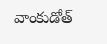వాంకుడోత్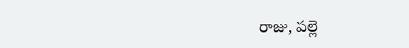రాజు, పల్లె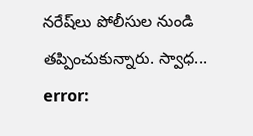నరేష్‌లు పోలీసుల నుండి తప్పించుకున్నారు. స్వాధ...
error: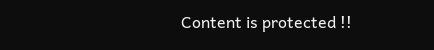Content is protected !!